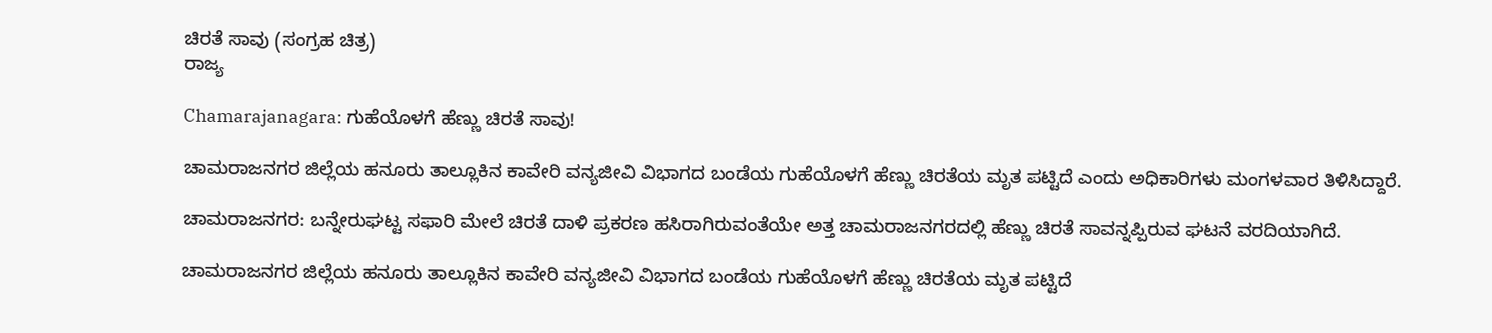ಚಿರತೆ ಸಾವು (ಸಂಗ್ರಹ ಚಿತ್ರ)
ರಾಜ್ಯ

Chamarajanagara: ಗುಹೆಯೊಳಗೆ ಹೆಣ್ಣು ಚಿರತೆ ಸಾವು!

ಚಾಮರಾಜನಗರ ಜಿಲ್ಲೆಯ ಹನೂರು ತಾಲ್ಲೂಕಿನ ಕಾವೇರಿ ವನ್ಯಜೀವಿ ವಿಭಾಗದ ಬಂಡೆಯ ಗುಹೆಯೊಳಗೆ ಹೆಣ್ಣು ಚಿರತೆಯ ಮೃತ ಪಟ್ಟಿದೆ ಎಂದು ಅಧಿಕಾರಿಗಳು ಮಂಗಳವಾರ ತಿಳಿಸಿದ್ದಾರೆ.

ಚಾಮರಾಜನಗರ: ಬನ್ನೇರುಘಟ್ಟ ಸಫಾರಿ ಮೇಲೆ ಚಿರತೆ ದಾಳಿ ಪ್ರಕರಣ ಹಸಿರಾಗಿರುವಂತೆಯೇ ಅತ್ತ ಚಾಮರಾಜನಗರದಲ್ಲಿ ಹೆಣ್ಣು ಚಿರತೆ ಸಾವನ್ನಪ್ಪಿರುವ ಘಟನೆ ವರದಿಯಾಗಿದೆ.

ಚಾಮರಾಜನಗರ ಜಿಲ್ಲೆಯ ಹನೂರು ತಾಲ್ಲೂಕಿನ ಕಾವೇರಿ ವನ್ಯಜೀವಿ ವಿಭಾಗದ ಬಂಡೆಯ ಗುಹೆಯೊಳಗೆ ಹೆಣ್ಣು ಚಿರತೆಯ ಮೃತ ಪಟ್ಟಿದೆ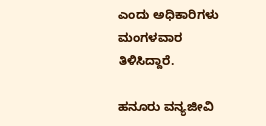ಎಂದು ಅಧಿಕಾರಿಗಳು ಮಂಗಳವಾರ ತಿಳಿಸಿದ್ದಾರೆ.

ಹನೂರು ವನ್ಯಜೀವಿ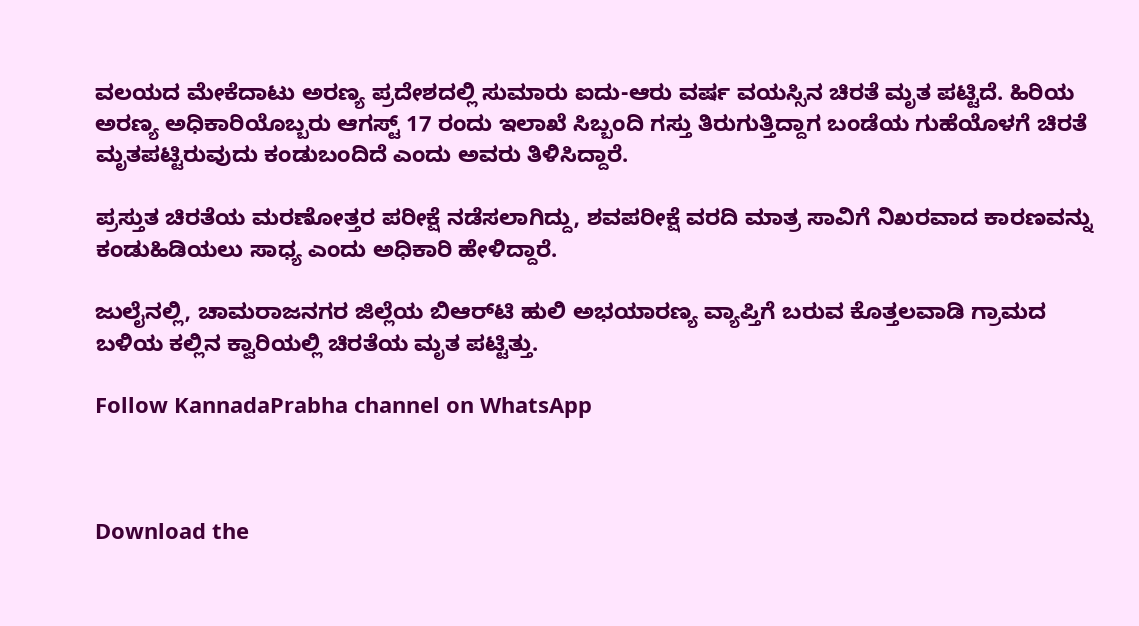ವಲಯದ ಮೇಕೆದಾಟು ಅರಣ್ಯ ಪ್ರದೇಶದಲ್ಲಿ ಸುಮಾರು ಐದು-ಆರು ವರ್ಷ ವಯಸ್ಸಿನ ಚಿರತೆ ಮೃತ ಪಟ್ಟಿದೆ. ಹಿರಿಯ ಅರಣ್ಯ ಅಧಿಕಾರಿಯೊಬ್ಬರು ಆಗಸ್ಟ್ 17 ರಂದು ಇಲಾಖೆ ಸಿಬ್ಬಂದಿ ಗಸ್ತು ತಿರುಗುತ್ತಿದ್ದಾಗ ಬಂಡೆಯ ಗುಹೆಯೊಳಗೆ ಚಿರತೆ ಮೃತಪಟ್ಟಿರುವುದು ಕಂಡುಬಂದಿದೆ ಎಂದು ಅವರು ತಿಳಿಸಿದ್ದಾರೆ.

ಪ್ರಸ್ತುತ ಚಿರತೆಯ ಮರಣೋತ್ತರ ಪರೀಕ್ಷೆ ನಡೆಸಲಾಗಿದ್ದು, ಶವಪರೀಕ್ಷೆ ವರದಿ ಮಾತ್ರ ಸಾವಿಗೆ ನಿಖರವಾದ ಕಾರಣವನ್ನು ಕಂಡುಹಿಡಿಯಲು ಸಾಧ್ಯ ಎಂದು ಅಧಿಕಾರಿ ಹೇಳಿದ್ದಾರೆ.

ಜುಲೈನಲ್ಲಿ, ಚಾಮರಾಜನಗರ ಜಿಲ್ಲೆಯ ಬಿಆರ್‌ಟಿ ಹುಲಿ ಅಭಯಾರಣ್ಯ ವ್ಯಾಪ್ತಿಗೆ ಬರುವ ಕೊತ್ತಲವಾಡಿ ಗ್ರಾಮದ ಬಳಿಯ ಕಲ್ಲಿನ ಕ್ವಾರಿಯಲ್ಲಿ ಚಿರತೆಯ ಮೃತ ಪಟ್ಟಿತ್ತು.

Follow KannadaPrabha channel on WhatsApp



Download the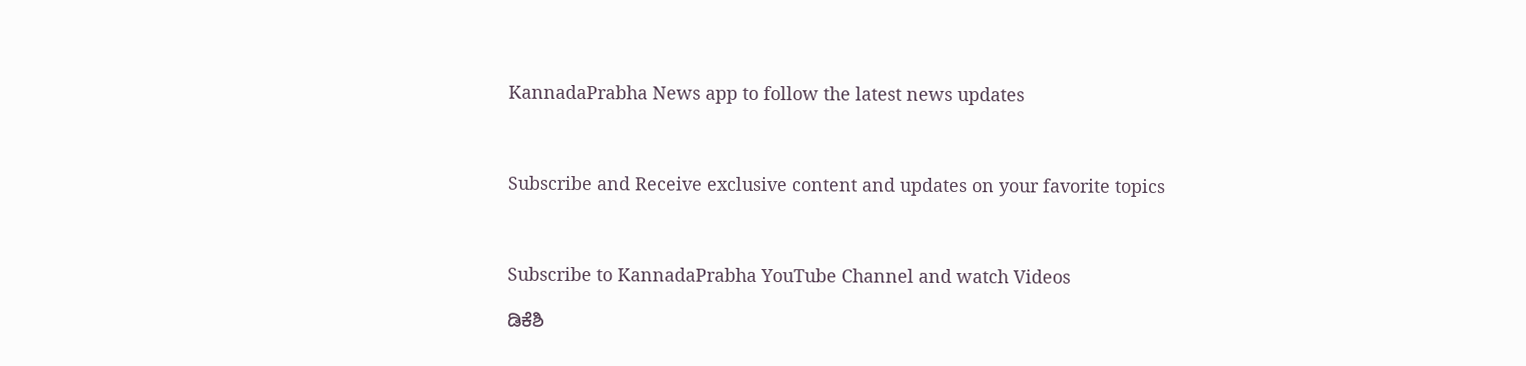KannadaPrabha News app to follow the latest news updates



Subscribe and Receive exclusive content and updates on your favorite topics



Subscribe to KannadaPrabha YouTube Channel and watch Videos

ಡಿಕೆಶಿ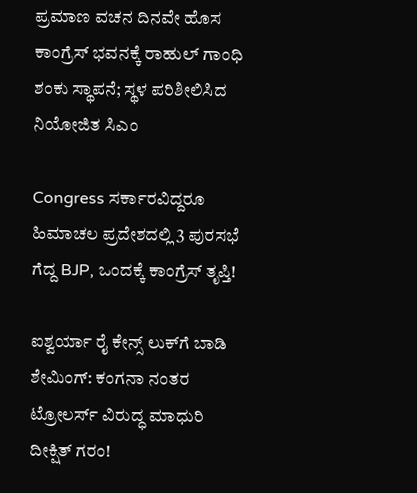ಪ್ರಮಾಣ ವಚನ ದಿನವೇ ಹೊಸ ಕಾಂಗ್ರೆಸ್ ಭವನಕ್ಕೆ ರಾಹುಲ್ ಗಾಂಧಿ ಶಂಕು ಸ್ಥಾಪನೆ; ಸ್ಥಳ ಪರಿಶೀಲಿಸಿದ ನಿಯೋಜಿತ ಸಿಎಂ

Congress ಸರ್ಕಾರವಿದ್ದರೂ ಹಿಮಾಚಲ ಪ್ರದೇಶದಲ್ಲಿ 3 ಪುರಸಭೆ ಗೆದ್ದ BJP, ಒಂದಕ್ಕೆ ಕಾಂಗ್ರೆಸ್ ತೃಪ್ತಿ!

ಐಶ್ವರ್ಯಾ ರೈ ಕೇನ್ಸ್ ಲುಕ್‌ಗೆ ಬಾಡಿ ಶೇಮಿಂಗ್: ಕಂಗನಾ ನಂತರ ಟ್ರೋಲರ್ಸ್ ವಿರುದ್ಧ ಮಾಧುರಿ ದೀಕ್ಷಿತ್ ಗರಂ!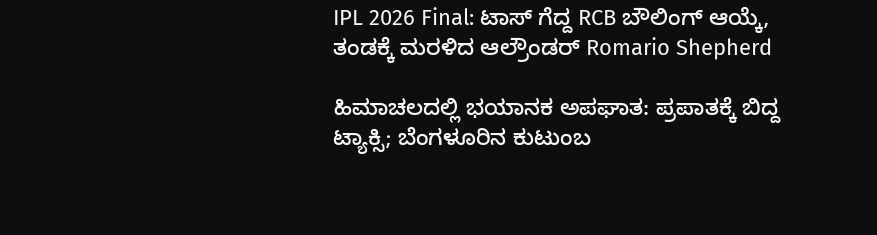IPL 2026 Final: ಟಾಸ್ ಗೆದ್ದ RCB ಬೌಲಿಂಗ್ ಆಯ್ಕೆ, ತಂಡಕ್ಕೆ ಮರಳಿದ ಆಲ್ರೌಂಡರ್ Romario Shepherd

ಹಿಮಾಚಲದಲ್ಲಿ ಭಯಾನಕ ಅಪಘಾತ: ಪ್ರಪಾತಕ್ಕೆ ಬಿದ್ದ ಟ್ಯಾಕ್ಸಿ; ಬೆಂಗಳೂರಿನ ಕುಟುಂಬ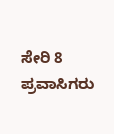ಸೇರಿ 8 ಪ್ರವಾಸಿಗರು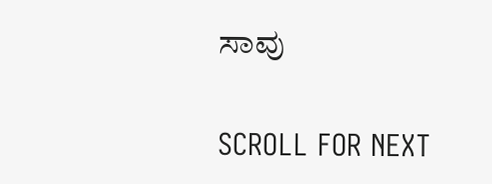ಸಾವು

SCROLL FOR NEXT